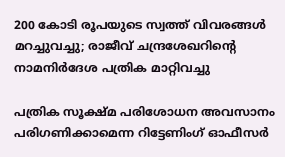200 കോടി രൂപയുടെ സ്വത്ത് വിവരങ്ങള്‍ മറച്ചുവച്ചു; രാജീവ് ചന്ദ്രശേഖറിന്റെ നാമനിര്‍ദേശ പത്രിക മാറ്റിവച്ചു

പത്രിക സൂക്ഷ്മ പരിശോധന അവസാനം പരിഗണിക്കാമെന്ന റിട്ടേണിംഗ് ഓഫീസര്‍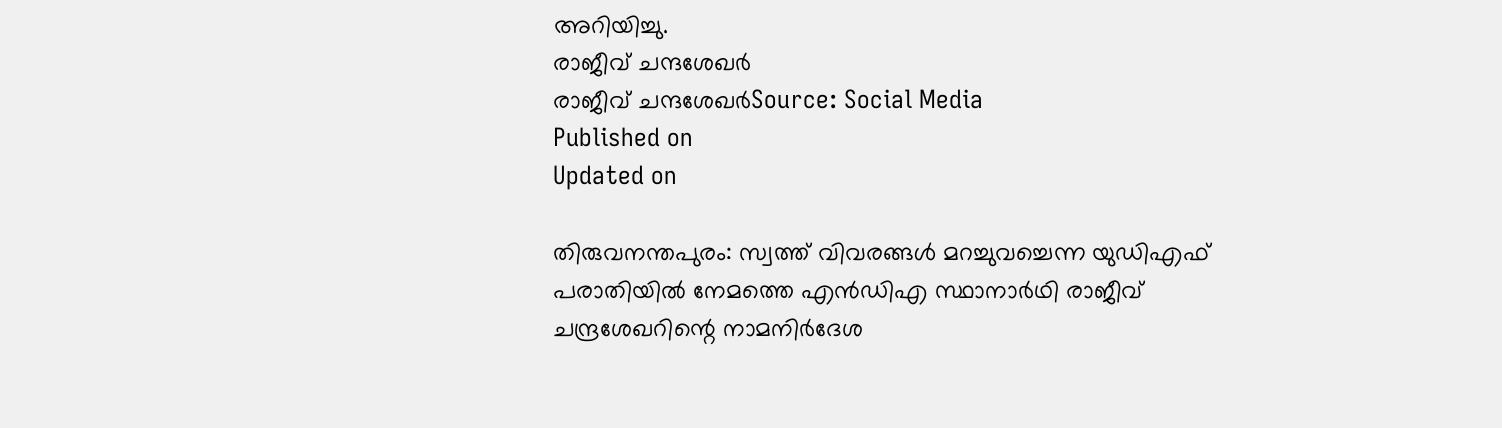അറിയിച്ചു.
രാജീവ് ചന്ദശേഖർ
രാജീവ് ചന്ദശേഖർSource: Social Media
Published on
Updated on

തിരുവനന്തപുരം: സ്വത്ത് വിവരങ്ങള്‍ മറച്ചുവച്ചെന്ന യുഡിഎഫ് പരാതിയില്‍ നേമത്തെ എന്‍ഡിഎ സ്ഥാനാര്‍ഥി രാജീവ് ചന്ദ്രശേഖറിന്റെ നാമനിര്‍ദേശ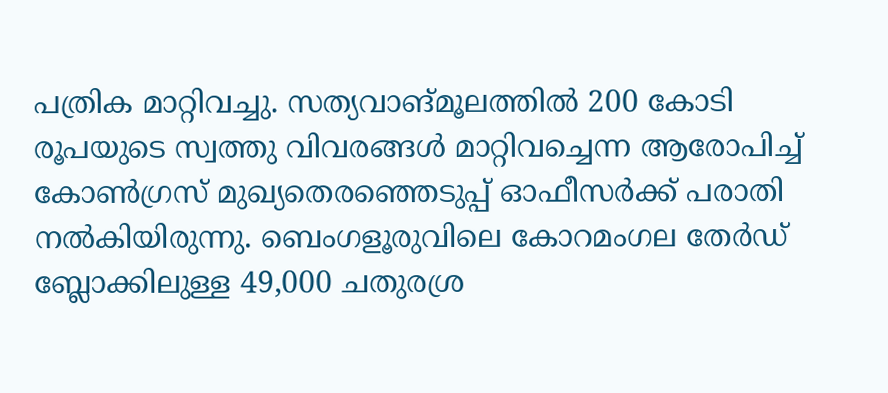പത്രിക മാറ്റിവച്ചു. സത്യവാങ്മൂലത്തില്‍ 200 കോടി രൂപയുടെ സ്വത്തു വിവരങ്ങള്‍ മാറ്റിവച്ചെന്ന ആരോപിച്ച് കോണ്‍ഗ്രസ് മുഖ്യതെരഞ്ഞെടുപ്പ് ഓഫീസര്‍ക്ക് പരാതി നല്‍കിയിരുന്നു. ബെംഗളൂരുവിലെ കോറമംഗല തേര്‍ഡ് ബ്ലോക്കിലുള്ള 49,000 ചതുരശ്ര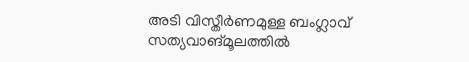അടി വിസ്തീര്‍ണമുള്ള ബംഗ്ലാവ് സത്യവാങ്മൂലത്തില്‍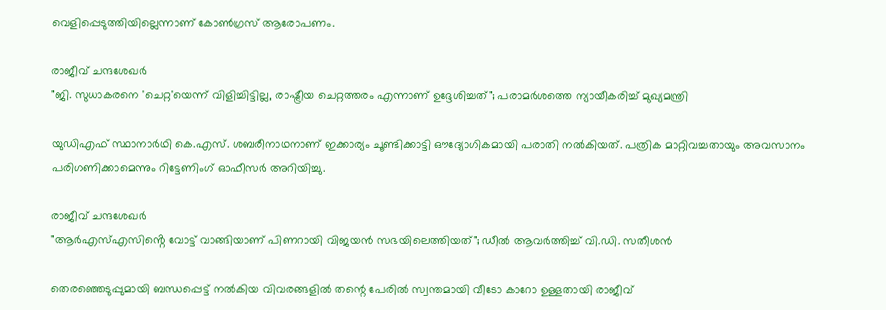വെളിപ്പെടുത്തിയില്ലെന്നാണ് കോണ്‍ഗ്രസ് ആരോപണം.

രാജീവ് ചന്ദശേഖർ
"ജി. സുധാകരനെ 'ചെറ്റ'യെന്ന് വിളിച്ചിട്ടില്ല, രാഷ്ട്രീയ ചെറ്റത്തരം എന്നാണ് ഉദ്ദേശിച്ചത്"; പരാമര്‍ശത്തെ ന്യായീകരിച്ച് മുഖ്യമന്ത്രി

യുഡിഎഫ് സ്ഥാനാര്‍ഥി കെ.എസ്. ശബരീനാഥനാണ് ഇക്കാര്യം ചൂണ്ടിക്കാട്ടി ഔദ്യോഗികമായി പരാതി നല്‍കിയത്. പത്രിക മാറ്റിവച്ചതായും അവസാനം പരിഗണിക്കാമെന്നും റിട്ടേണിംഗ് ഓഫീസര്‍ അറിയിച്ചു.

രാജീവ് ചന്ദശേഖർ
"ആർഎസ്‌എസിൻ്റെ വോട്ട് വാങ്ങിയാണ് പിണറായി വിജയൻ സഭയിലെത്തിയത്"; ഡീൽ ആവർത്തിച്ച് വി.ഡി. സതീശൻ

തെരഞ്ഞെടുപ്പുമായി ബന്ധപ്പെട്ട് നല്‍കിയ വിവരങ്ങളില്‍ തന്റെ പേരില്‍ സ്വന്തമായി വീടോ കാറോ ഉള്ളതായി രാജീവ്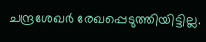ചന്ദ്രശേഖര്‍ രേഖപ്പെടുത്തിയിട്ടില്ല.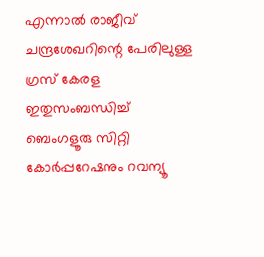എന്നാല്‍ രാജീവ് ചന്ദ്രശേഖറിന്റെ പേരിലുള്ള ഗ്രസ് കേരള ഇതുസംബന്ധിച്ച് ബെംഗളൂരു സിറ്റി കോര്‍പ്പറേഷനും റവന്യൂ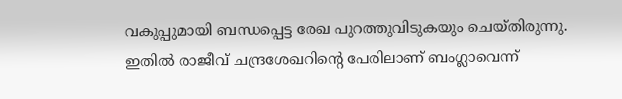വകുപ്പുമായി ബന്ധപ്പെട്ട രേഖ പുറത്തുവിടുകയും ചെയ്തിരുന്നു. ഇതില്‍ രാജീവ് ചന്ദ്രശേഖറിന്റെ പേരിലാണ് ബംഗ്ലാവെന്ന്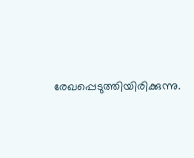രേഖപ്പെടുത്തിയിരിക്കുന്നു.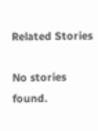Related Stories

No stories found.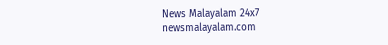News Malayalam 24x7
newsmalayalam.com